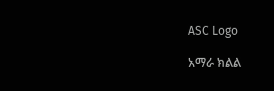ASC Logo

አማራ ክልል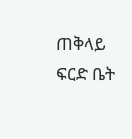ጠቅላይ ፍርድ ቤት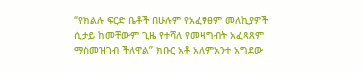“የክልሉ ፍርድ ቤቶች በሁሉም የአፈፃፀም መለኪያዎች ሲታይ ከመቸውም ጊዜ የተሻለ የመዛግብት አፈጻጸም ማስመዝገብ ችለዋል” ክቡር አቶ አለምአንተ አግደው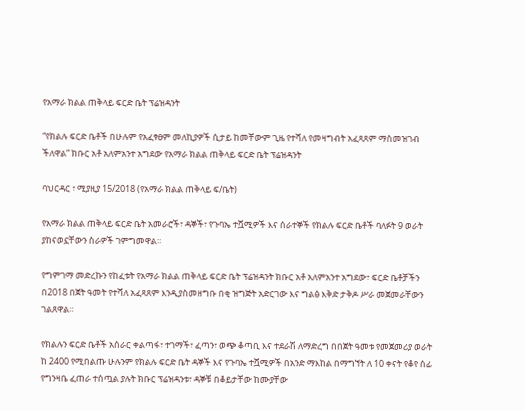የአማራ ክልል ጠቅላይ ፍርድ ቤት ፕሬዝዳንት

“የክልሉ ፍርድ ቤቶች በሁሉም የአፈፃፀም መለኪያዎች ሲታይ ከመቸውም ጊዜ የተሻለ የመዛግብት አፈጻጸም ማስመዝገብ ችለዋል” ክቡር አቶ አለምአንተ አግደው የአማራ ክልል ጠቅላይ ፍርድ ቤት ፕሬዝዳንት

ባህርዳር ፣ ሚያዚያ 15/2018 (የአማራ ክልል ጠቅላይ ፍ/ቤት)

የአማራ ክልል ጠቅላይ ፍርድ ቤት አመራሮች፣ ዳኞች፣ የጉባኤ ተሿሚዎች እና ሰራተኞች የክልሉ ፍርድ ቤቶች ባለፉት 9 ወራት ያከናወኗቸውን ስራዎች ገምግመዋል።

የግምገማ መድረኩን የከፈቱት የአማራ ክልል ጠቅላይ ፍርድ ቤት ፕሬዝዳንት ክቡር አቶ አለምአንተ አግደው፣ ፍርድ ቤቶቻችን በ2018 በጀት ዓመት የተሻለ አፈጻጸም እንዲያስመዘግቡ በቂ ዝግጅት አድርገው እና ግልፅ እቅድ ታቅዶ ሥራ መጀመራቸውን ገልጸዋል።

የክልሉን ፍርድ ቤቶች አሰራር ቀልጣፋ፣ ተገማች፣ ፈጣን፣ ወጭ ቆጣቢ እና ተደራሽ ለማድረግ በበጀት ዓመቱ የመጀመሪያ ወራት ከ 2400 የሚበልጡ ሁሉንም የክልሉ ፍርድ ቤት ዳኞች እና የጉባኤ ተሿሚዎች በአንድ ማእከል በማግኘት ለ 10 ቀናት የቆየ ሰፊ የግንዛቤ ፈጠራ ተሰጧል ያሉት ክቡር ፕሬዝዳንቱ፣ ዳኞቹ በቆይታቸው ከሙያቸው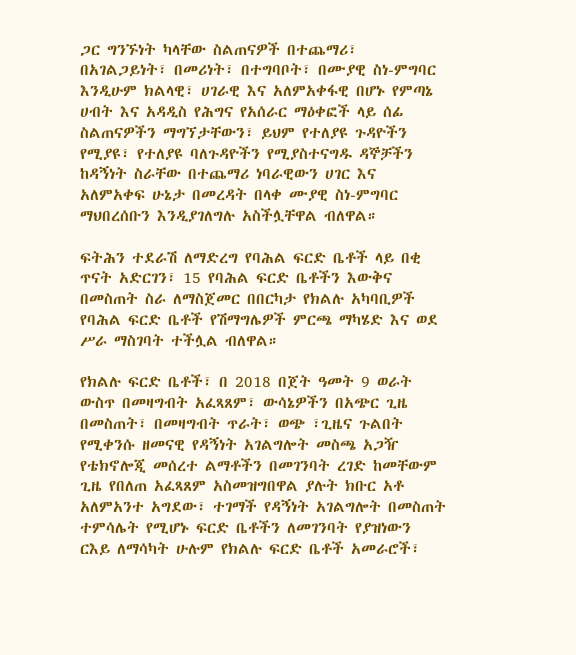ጋር ግንኙነት ካላቸው ስልጠናዎች በተጨማሪ፣ በአገልጋይነት፣ በመሪነት፣ በተግባቦት፣ በሙያዊ ስነ-ምግባር እንዲሁም ክልላዊ፣ ሀገራዊ እና አለምአቀፋዊ በሆኑ የምጣኔ ሀብት እና አዳዲስ የሕግና የአሰራር ማዕቀፎች ላይ ሰፊ ስልጠናዎችን ማግኘታቸውን፣ ይህም የተለያዩ ጉዳዮችን የሚያዩ፣ የተለያዩ ባለጉዳዮችን የሚያስተናግዱ ዳኞቻችን ከዳኝነት ስራቸው በተጨማሪ ነባራዊውን ሀገር እና አለምአቀፍ ሁኔታ በመረዳት በላቀ ሙያዊ ስነ-ምግባር ማህበረሰቡን እንዲያገለግሉ አስችሏቸዋል ብለዋል።

ፍትሕን ተደራሽ ለማድረግ የባሕል ፍርድ ቤቶች ላይ በቂ ጥናት አድርገን፣ 15 የባሕል ፍርድ ቤቶችን እውቅና በመስጠት ስራ ለማስጀመር በበርካታ የክልሉ አካባቢዎች የባሕል ፍርድ ቤቶች የሽማግሌዎች ምርጫ ማካሄድ እና ወደ ሥራ ማስገባት ተችሏል ብለዋል።

የክልሉ ፍርድ ቤቶች፣ በ 2018 በጀት ዓመት 9 ወራት ውስጥ በመዛግብት አፈጻጸም፣ ውሳኔዎችን በአጭር ጊዜ በመስጠት፣ በመዛግብት ጥራት፣ ወጭ ፣ጊዜና ጉልበት የሚቀንሱ ዘመናዊ የዳኝነት አገልግሎት መስጫ አጋዥ የቴክኖሎጂ መሰረተ ልማቶችን በመገንባት ረገድ ከመቸውም ጊዜ የበለጠ አፈጻጸም አስመዝግበዋል ያሉት ክቡር አቶ አለምአንተ አግደው፣ ተገማች የዳኝነት አገልግሎት በመስጠት ተምሳሌት የሚሆኑ ፍርድ ቤቶችን ለመገንባት የያዝነውን ርእይ ለማሳካት ሁሉም የክልሉ ፍርድ ቤቶች አመራሮች፣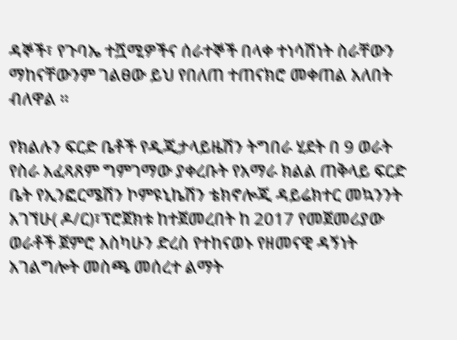ዳኞች፣ የጉባኤ ተሿሚዎችና ሰራተኞች በላቀ ተነሳሽነት ስራቸውን ማከናቸውንም ገልፀው ይህ የበለጠ ተጠናክሮ መቀጠል አለበት ብለዋል ።

የክልሉን ፍርድ ቤቶች የዲጂታላይዜሽን ትግበራ ሂደት በ 9 ወራት የስራ አፈጻጸም ግምገማው ያቀረቡት የአማራ ክልል ጠቅላይ ፍርድ ቤት የኢንፎርሜሽን ኮምዩኒኬሽን ቴክኖሎጂ ዳይሬክተር መኳንንት አገኘሁ( ዶ/ር)፣ፕሮጀክቱ ከተጀመረበት ከ 2017 የመጀመሪያው ወራቶች ጀምሮ እስካሁን ድረስ የተከናወኑ የዘመናዊ ዳኝነት አገልግሎት መስጫ መሰረተ ልማት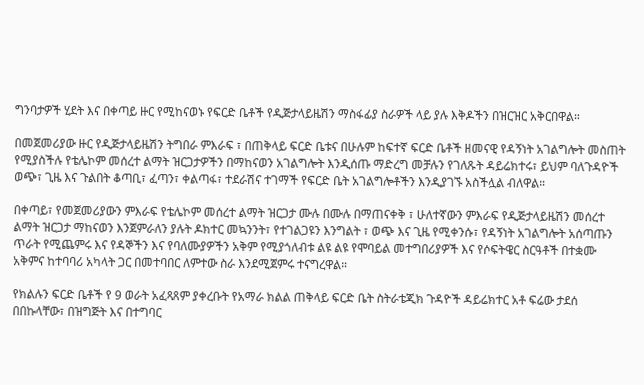ግንባታዎች ሂደት እና በቀጣይ ዙር የሚከናወኑ የፍርድ ቤቶች የዲጅታላይዜሽን ማስፋፊያ ስራዎች ላይ ያሉ እቅዶችን በዝርዝር አቅርበዋል።

በመጀመሪያው ዙር የዲጅታላይዜሽን ትግበራ ምእራፍ ፣ በጠቅላይ ፍርድ ቤቱና በሁሉም ከፍተኛ ፍርድ ቤቶች ዘመናዊ የዳኝነት አገልግሎት መስጠት የሚያስችሉ የቴሌኮም መሰረተ ልማት ዝርጋታዎችን በማከናወን አገልግሎት እንዲሰጡ ማድረግ መቻሉን የገለጹት ዳይሬክተሩ፣ ይህም ባለጉዳዮች ወጭ፣ ጊዜ እና ጉልበት ቆጣቢ፣ ፈጣን፣ ቀልጣፋ፣ ተደራሽና ተገማች የፍርድ ቤት አገልግሎቶችን እንዲያገኙ አስችሏል ብለዋል።

በቀጣይ፣ የመጀመሪያውን ምእራፍ የቴሌኮም መሰረተ ልማት ዝርጋታ ሙሉ በሙሉ በማጠናቀቅ ፣ ሁለተኛውን ምእራፍ የዲጅታላይዜሽን መሰረተ ልማት ዝርጋታ ማከናወን እንጀምራለን ያሉት ዶክተር መኳንንት፣ የተገልጋዩን እንግልት ፣ ወጭ እና ጊዜ የሚቀንሱ፣ የዳኝነት አገልግሎት አሰጣጡን ጥራት የሚጨምሩ እና የዳኞችን እና የባለሙያዎችን አቅም የሚያጎለብቱ ልዩ ልዩ የሞባይል መተግበሪያዎች እና የሶፍትዌር ስርዓቶች በተቋሙ አቅምና ከተባባሪ አካላት ጋር በመተባበር ለምተው ስራ እንደሚጀምሩ ተናግረዋል።

የክልሉን ፍርድ ቤቶች የ 9 ወራት አፈጻጸም ያቀረቡት የአማራ ክልል ጠቅላይ ፍርድ ቤት ስትራቴጂክ ጉዳዮች ዳይሬክተር አቶ ፍሬው ታደሰ በበኩላቸው፣ በዝግጅት እና በተግባር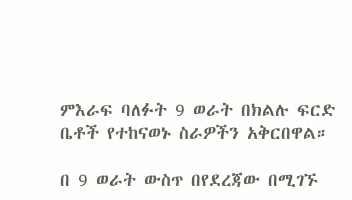ምእራፍ ባለፉት 9 ወራት በክልሉ ፍርድ ቤቶች የተከናወኑ ስራዎችን አቅርበዋል።

በ 9 ወራት ውስጥ በየደረጃው በሚገኙ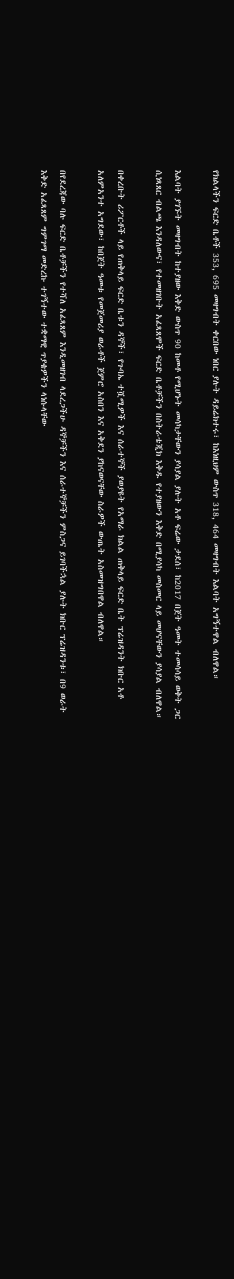የክልላችን ፍርድ ቤቶች 353, 695 መዛግብት ቀርበው ነበር ያሉት ዳይሬክተሩ፣ ከእነዚህም ውስጥ 318, 464 መዛግብት እልባት አግኝተዋል ብለዋል።

እልባት ያገኙት መዛግብት ከተያዘው እቅድ ውስጥ 90 ከመቶ የሚሆኑት መሳካታቸውን ያሳያል ያሉት አቶ ፍሬው ታደሰ፣ ከ2017 በጀት ዓመት ተመሳሳይ ወቅት ጋር ሲነጻጸር ብልጫ እንዳለውና፣ የተመዘገቡት አፈጻጸሞች ፍርድ ቤቶቻችን በስትራቴጂክ እቅዱ የተያዘውን እቅድ በሚያሳካ መስመር ላይ መሆናቸውን ያሳያል ብለዋል።

በቀረቡት ሪፖርቶች ላይ የጠቅላይ ፍርድ ቤቱን ዳኞች፣ የጉባኤ ተሿሚዎች እና ሰራተኞች ያወያዩት የአማራ ክልል ጠቅላይ ፍርድ ቤት ፕሬዝዳንት ክቡር አቶ አለምአንተ አግደው፣ ከበጀት ዓመቱ የመጀመሪያ ወራቶች ጀምሮ አስበን እና አቅደን ያከናወናቸው ስራዎች ውጤት አስመዝግበዋል ብለዋል።

በየደረጃው ባሉ ፍርድ ቤቶቻችን የተሻለ አፈጻጸም እንዲመዘገብ ላደረጋችሁ ዳኞቻችን እና ሰራተኞቻችን ምስጋና ይገባችኋል ያሉት ክቡር ፕሬዝዳንቱ፣ በ9 ወራት እቅድ አፈጻጸም ግምገማ መድረኩ ተገኝተው ተቋማዊ ጥያቄዎችን ላነሱላቸው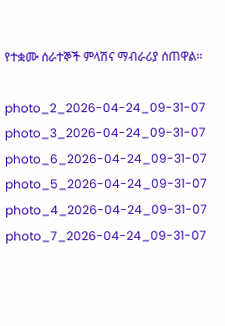የተቋሙ ሰራተኞች ምላሽና ማብራሪያ ሰጠዋል።

photo_2_2026-04-24_09-31-07
photo_3_2026-04-24_09-31-07
photo_6_2026-04-24_09-31-07
photo_5_2026-04-24_09-31-07
photo_4_2026-04-24_09-31-07
photo_7_2026-04-24_09-31-07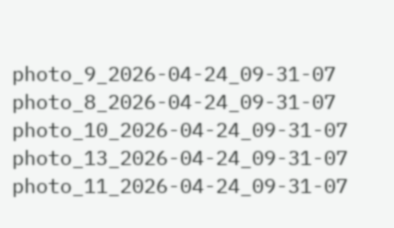photo_9_2026-04-24_09-31-07
photo_8_2026-04-24_09-31-07
photo_10_2026-04-24_09-31-07
photo_13_2026-04-24_09-31-07
photo_11_2026-04-24_09-31-07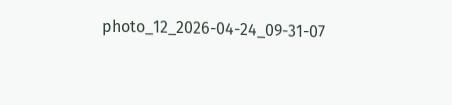photo_12_2026-04-24_09-31-07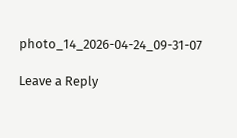photo_14_2026-04-24_09-31-07

Leave a Reply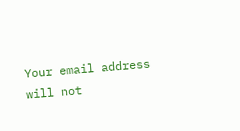Your email address will not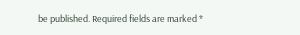be published. Required fields are marked *